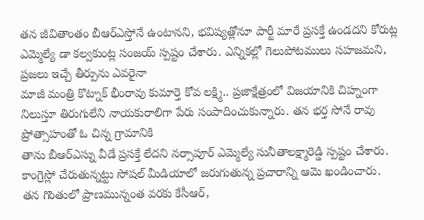తన జీవితాంతం బీఆర్ఎస్తోనే ఉంటానని, భవిష్యత్లోనూ పార్టీ మారే ప్రసక్తే ఉండదని కోరుట్ల ఎమ్మెల్యే డా కల్వకుంట్ల సంజయ్ స్పష్టం చేశారు. ఎన్నికల్లో గెలుపోటములు సహజమని, ప్రజలు ఇచ్చే తీర్పును ఎవరైనా
మాజీ మంత్రి కొట్నాక్ భీంరావు కుమార్తె కోవ లక్ష్మి.. ప్రజాక్షేత్రంలో విజయానికి చిహ్నంగా నిలుస్తూ తిరుగులేని నాయకురాలిగా పేరు సంపాదించుకున్నారు. తన భర్త సోనే రావు ప్రోత్సాహంతో ఓ చిన్న గ్రామానికి
తాను బీఆర్ఎస్ను వీడే ప్రసక్తే లేదని నర్సాపూర్ ఎమ్మెల్యే సునీతాలక్ష్మారెడ్డి స్పష్టం చేశారు. కాంగ్రెస్లో చేరుతున్నట్టు సోషల్ మీడియాలో జరుగుతున్న ప్రచారాన్ని ఆమె ఖండించారు.
తన గొంతులో ప్రాణమున్నంత వరకు కేసీఆర్,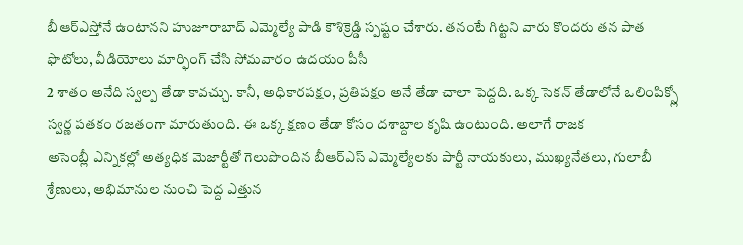బీఆర్ఎస్తోనే ఉంటానని హుజూరాబాద్ ఎమ్మెల్యే పాడి కౌశిక్రెడ్డి స్పష్టం చేశారు. తనంటే గిట్టని వారు కొందరు తన పాత ఫొటోలు, వీడియోలు మార్ఫింగ్ చేసి సోమవారం ఉదయం పీసీ
2 శాతం అనేది స్వల్ప తేడా కావచ్చు. కానీ, అధికారపక్షం, ప్రతిపక్షం అనే తేడా చాలా పెద్దది. ఒక్క సెకన్ తేడాలోనే ఒలింపిక్స్లో స్వర్ణ పతకం రజతంగా మారుతుంది. ఈ ఒక్క క్షణం తేడా కోసం దశాబ్దాల కృషి ఉంటుంది. అలాగే రాజక
అసెంబ్లీ ఎన్నికల్లో అత్యధిక మెజార్టీతో గెలుపొందిన బీఆర్ఎస్ ఎమ్మెల్యేలకు పార్టీ నాయకులు, ముఖ్యనేతలు, గులాబీ శ్రేణులు, అభిమానుల నుంచి పెద్ద ఎత్తున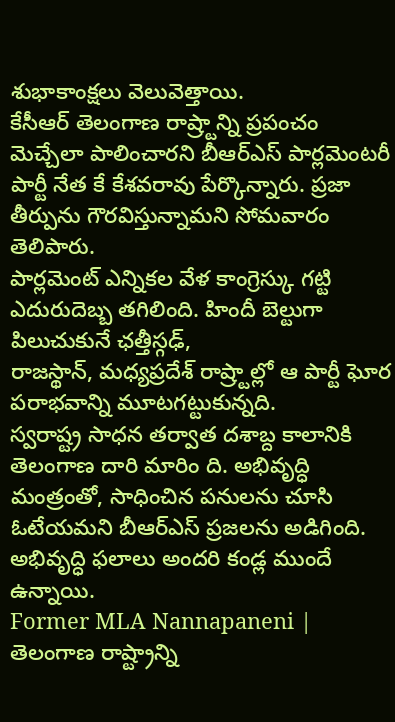శుభాకాంక్షలు వెలువెత్తాయి.
కేసీఆర్ తెలంగాణ రాష్ర్టాన్ని ప్రపంచం మెచ్చేలా పాలించారని బీఆర్ఎస్ పార్లమెంటరీ పార్టీ నేత కే కేశవరావు పేర్కొన్నారు. ప్రజా తీర్పును గౌరవిస్తున్నామని సోమవారం తెలిపారు.
పార్లమెంట్ ఎన్నికల వేళ కాంగ్రెస్కు గట్టి ఎదురుదెబ్బ తగిలింది. హిందీ బెల్టుగా పిలుచుకునే ఛత్తీస్గఢ్,
రాజస్థాన్, మధ్యప్రదేశ్ రాష్ర్టాల్లో ఆ పార్టీ ఘోర పరాభవాన్ని మూటగట్టుకున్నది.
స్వరాష్ట్ర సాధన తర్వాత దశాబ్ద కాలానికి తెలంగాణ దారి మారిం ది. అభివృద్ధి మంత్రంతో, సాధించిన పనులను చూసి ఓటేయమని బీఆర్ఎస్ ప్రజలను అడిగింది. అభివృద్ధి ఫలాలు అందరి కండ్ల ముందే ఉన్నాయి.
Former MLA Nannapaneni | తెలంగాణ రాష్ట్రాన్ని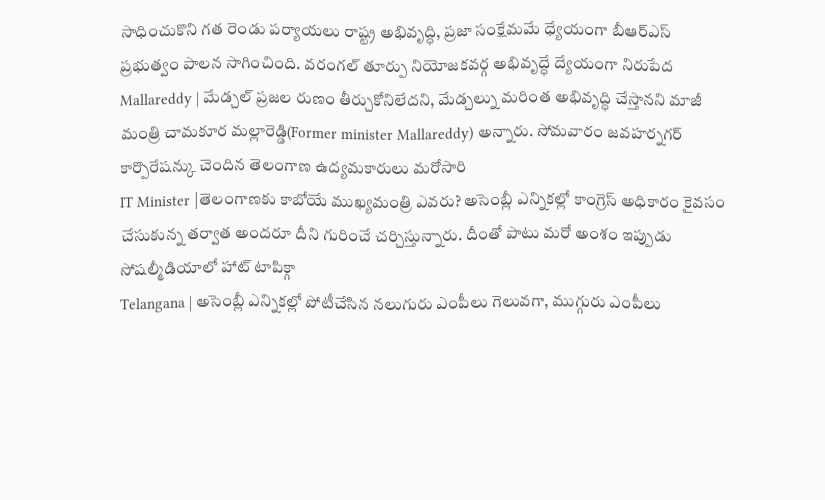సాధించుకొని గత రెండు పర్యాయలు రాష్ట్ర అభివృద్ధి, ప్రజా సంక్షేమమే ధ్యేయంగా బీఆర్ఎస్ ప్రభుత్వం పాలన సాగించింది. వరంగల్ తూర్పు నియోజకవర్గ అభివృద్ధే ద్యేయంగా నిరుపేద
Mallareddy | మేడ్చల్ ప్రజల రుణం తీర్చుకోనిలేదని, మేడ్చల్ను మరింత అభివృద్ధి చేస్తానని మాజీ మంత్రి చామకూర మల్లారెడ్డి(Former minister Mallareddy) అన్నారు. సోమవారం జవహర్నగర్ కార్పొరేషన్కు చెందిన తెలంగాణ ఉద్యమకారులు మరోసారి
IT Minister |తెలంగాణకు కాబోయే ముఖ్యమంత్రి ఎవరు? అసెంబ్లీ ఎన్నికల్లో కాంగ్రెస్ అధికారం కైవసం చేసుకున్న తర్వాత అందరూ దీని గురించే చర్చిస్తున్నారు. దీంతో పాటు మరో అంశం ఇప్పుడు సోషల్మీడియాలో హాట్ టాపిక్గా
Telangana | అసెంబ్లీ ఎన్నికల్లో పోటీచేసిన నలుగురు ఎంపీలు గెలువగా, ముగ్గురు ఎంపీలు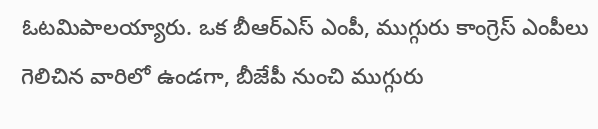ఓటమిపాలయ్యారు. ఒక బీఆర్ఎస్ ఎంపీ, ముగ్గురు కాంగ్రెస్ ఎంపీలు గెలిచిన వారిలో ఉండగా, బీజేపీ నుంచి ముగ్గురు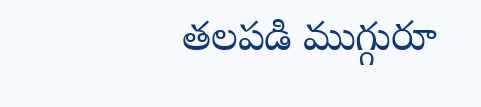తలపడి ముగ్గురూ